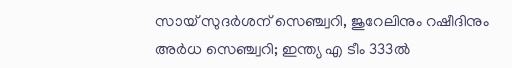സായ് സുദര്‍ശന് സെഞ്ച്വറി, ജുറേലിനും റഷീദിനും അര്‍ധ സെഞ്ച്വറി; ഇന്ത്യ എ ടീം 333ല്‍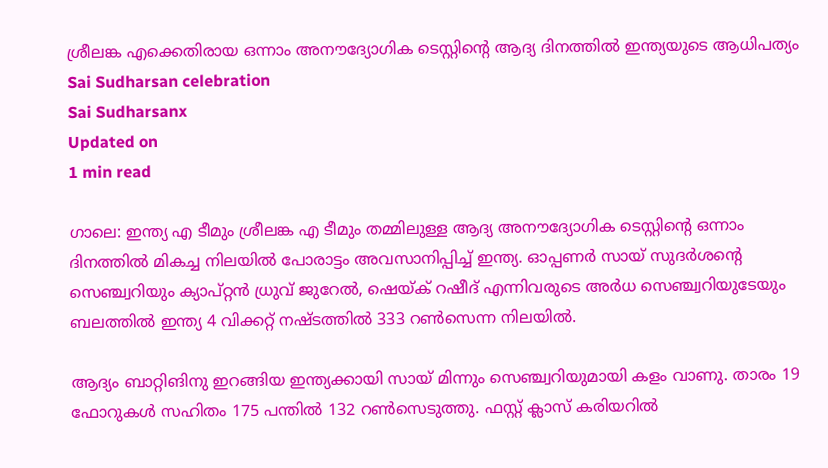ശ്രീലങ്ക എക്കെതിരായ ഒന്നാം അനൗദ്യോഗിക ടെസ്റ്റിന്റെ ആദ്യ ദിനത്തില്‍ ഇന്ത്യയുടെ ആധിപത്യം
Sai Sudharsan celebration
Sai Sudharsanx
Updated on
1 min read

ഗാലെ: ഇന്ത്യ എ ടീമും ശ്രീലങ്ക എ ടീമും തമ്മിലുള്ള ആദ്യ അനൗദ്യോഗിക ടെസ്റ്റിന്റെ ഒന്നാം ദിനത്തില്‍ മികച്ച നിലയില്‍ പോരാട്ടം അവസാനിപ്പിച്ച് ഇന്ത്യ. ഓപ്പണര്‍ സായ് സുദര്‍ശന്റെ സെഞ്ച്വറിയും ക്യാപ്റ്റന്‍ ധ്രുവ് ജുറേല്‍, ഷെയ്ക് റഷീദ് എന്നിവരുടെ അര്‍ധ സെഞ്ച്വറിയുടേയും ബലത്തില്‍ ഇന്ത്യ 4 വിക്കറ്റ് നഷ്ടത്തില്‍ 333 റണ്‍സെന്ന നിലയില്‍.

ആദ്യം ബാറ്റിങിനു ഇറങ്ങിയ ഇന്ത്യക്കായി സായ് മിന്നും സെഞ്ച്വറിയുമായി കളം വാണു. താരം 19 ഫോറുകള്‍ സഹിതം 175 പന്തില്‍ 132 റണ്‍സെടുത്തു. ഫസ്റ്റ് ക്ലാസ് കരിയറിൽ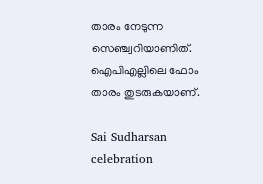താരം നേടുന്ന സെഞ്ച്വറിയാണിത്. ഐപിഎല്ലിലെ ഫോം താരം തുടരുകയാണ്.

Sai Sudharsan celebration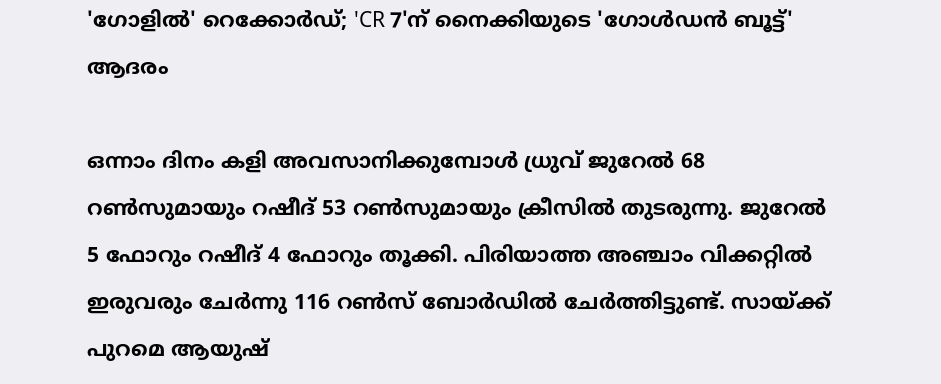'ഗോളിൽ' റെക്കോർഡ്; 'CR 7'ന് നൈക്കിയുടെ 'ഗോൾഡൻ ബൂട്ട്' ആദരം

ഒന്നാം ദിനം കളി അവസാനിക്കുമ്പോള്‍ ധ്രുവ് ജുറേല്‍ 68 റണ്‍സുമായും റഷീദ് 53 റണ്‍സുമായും ക്രീസില്‍ തുടരുന്നു. ജുറേല്‍ 5 ഫോറും റഷീദ് 4 ഫോറും തൂക്കി. പിരിയാത്ത അഞ്ചാം വിക്കറ്റില്‍ ഇരുവരും ചേര്‍ന്നു 116 റണ്‍സ് ബോര്‍ഡില്‍ ചേര്‍ത്തിട്ടുണ്ട്. സായ്ക്ക് പുറമെ ആയുഷ്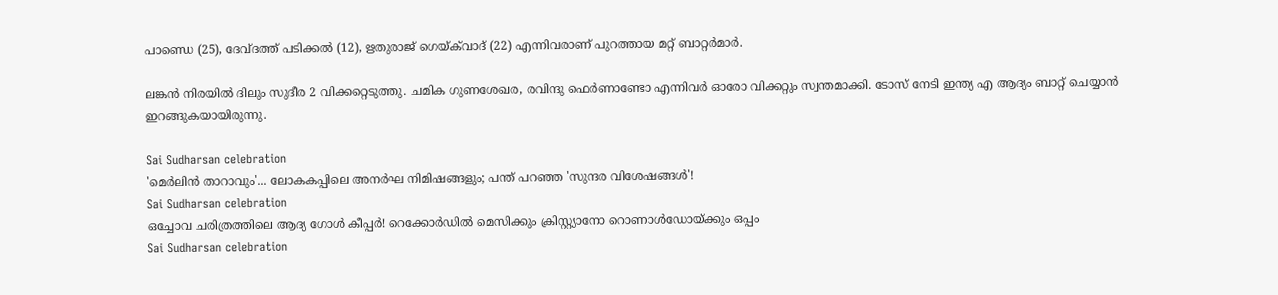പാണ്ഡെ (25), ദേവ്ദത്ത് പടിക്കല്‍ (12), ഋതുരാജ് ഗെയ്ക്‌വാദ് (22) എന്നിവരാണ് പുറത്തായ മറ്റ് ബാറ്റര്‍മാര്‍.

ലങ്കന്‍ നിരയില്‍ ദിലും സുദീര 2 വിക്കറ്റെടുത്തു. ചമിക ഗുണശേഖര, രവിന്ദു ഫെര്‍ണാണ്ടോ എന്നിവര്‍ ഓരോ വിക്കറ്റും സ്വന്തമാക്കി. ടോസ് നേടി ഇന്ത്യ എ ആദ്യം ബാറ്റ് ചെയ്യാന്‍ ഇറങ്ങുകയായിരുന്നു.

Sai Sudharsan celebration
'മെർലിൻ താറാവും'... ലോകകപ്പിലെ അനർഘ നിമിഷങ്ങളും; പന്ത് പറഞ്ഞ 'സുന്ദര വിശേഷങ്ങൾ'!
Sai Sudharsan celebration
ഒച്ചോവ ചരിത്രത്തിലെ ആദ്യ ഗോൾ കീപ്പർ! റെക്കോർ‍ഡിൽ മെസിക്കും ക്രിസ്റ്റ്യാനോ റൊണാൾ‍ഡ‍ോയ്ക്കും ഒപ്പം
Sai Sudharsan celebration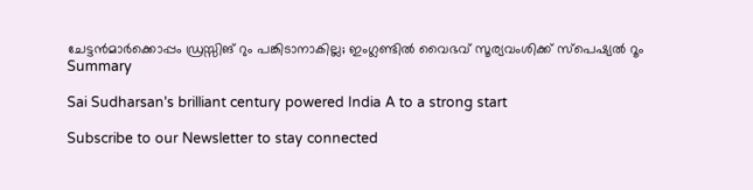ചേട്ടന്‍മാര്‍ക്കൊപ്പം ഡ്രസ്സിങ് റും പങ്കിടാനാകില്ല; ഇംഗ്ലണ്ടില്‍ വൈഭവ് സൂര്യവംശിക്ക് സ്‌പെഷ്യല്‍ റൂം
Summary

Sai Sudharsan's brilliant century powered India A to a strong start

Subscribe to our Newsletter to stay connected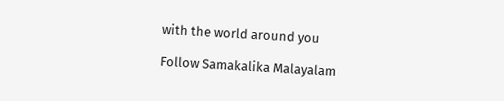with the world around you

Follow Samakalika Malayalam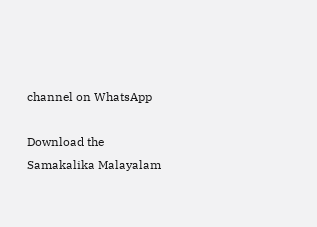channel on WhatsApp

Download the Samakalika Malayalam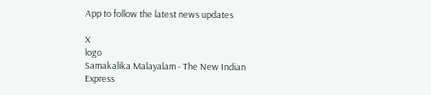App to follow the latest news updates

X
logo
Samakalika Malayalam - The New Indian Express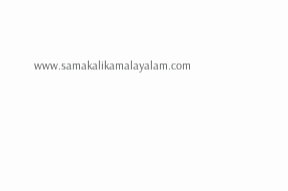www.samakalikamalayalam.com